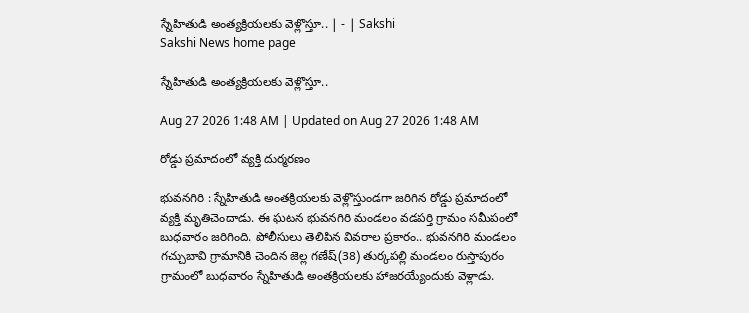స్నేహితుడి అంత్యక్రియలకు వెళ్లొస్తూ.. | - | Sakshi
Sakshi News home page

స్నేహితుడి అంత్యక్రియలకు వెళ్లొస్తూ..

Aug 27 2026 1:48 AM | Updated on Aug 27 2026 1:48 AM

రోడ్డు ప్రమాదంలో వ్యక్తి దుర్మరణం

భువనగిరి : స్నేహితుడి అంతక్రియలకు వెళ్లొస్తుండగా జరిగిన రోడ్డు ప్రమాదంలో వ్యక్తి మృతిచెందాడు. ఈ ఘటన భువనగిరి మండలం వడపర్తి గ్రామం సమీపంలో బుధవారం జరిగింది. పోలీసులు తెలిపిన వివరాల ప్రకారం.. భువనగిరి మండలం గచ్చుబావి గ్రామానికి చెందిన జెల్ల గణేష్‌(38) తుర్కపల్లి మండలం రుస్తాపురం గ్రామంలో బుధవారం స్నేహితుడి అంతక్రియలకు హాజరయ్యేందుకు వెళ్లాడు.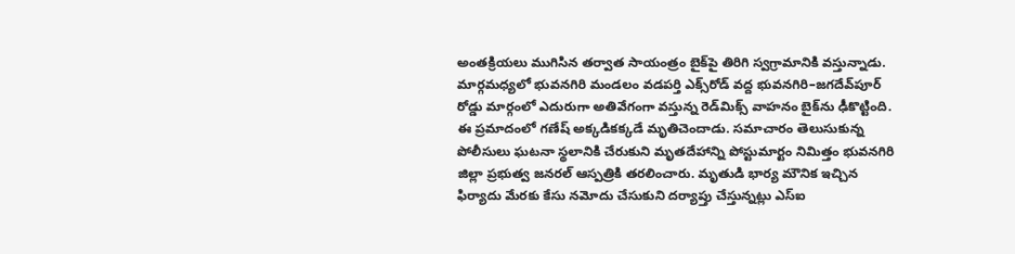అంతక్రియలు ముగిసిన తర్వాత సాయంత్రం బైక్‌పై తిరిగి స్వగ్రామానికి వస్తున్నాడు. మార్గమధ్యలో భువనగిరి మండలం వడపర్తి ఎక్స్‌రోడ్‌ వద్ద భువనగిరి–జగదేవ్‌పూర్‌ రోడ్డు మార్గంలో ఎదురుగా అతివేగంగా వస్తున్న రెడ్‌మిక్స్‌ వాహనం బైక్‌ను ఢీకొట్టింది. ఈ ప్రమాదంలో గణేష్‌ అక్కడికక్కడే మృతిచెందాడు. సమాచారం తెలుసుకున్న పోలీసులు ఘటనా స్థలానికి చేరుకుని మృతదేహాన్ని పోస్టుమార్టం నిమిత్తం భువనగిరి జిల్లా ప్రభుత్వ జనరల్‌ ఆస్పత్రికి తరలించారు. మృతుడి భార్య మౌనిక ఇచ్చిన ఫిర్యాదు మేరకు కేసు నమోదు చేసుకుని దర్యాప్తు చేస్తున్నట్లు ఎస్‌ఐ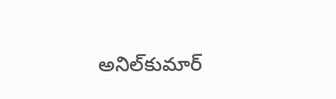అనిల్‌కుమార్‌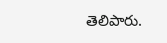తెలిపారు.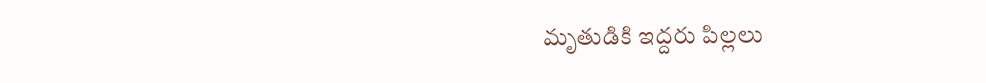మృతుడికి ఇద్దరు పిల్లలు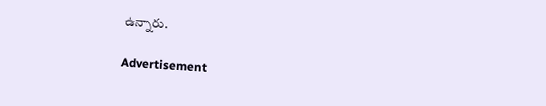ఉన్నారు.

Advertisement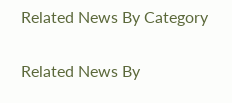Related News By Category

Related News By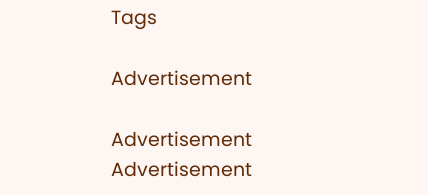Tags

Advertisement

Advertisement
Advertisement